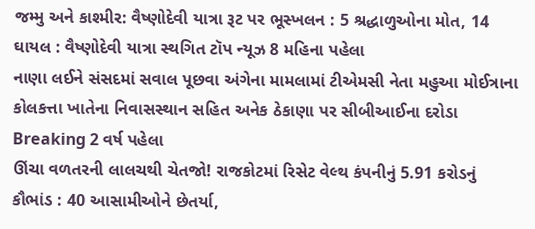જમ્મુ અને કાશ્મીર: વૈષ્ણોદેવી યાત્રા રૂટ પર ભૂસ્ખલન : 5 શ્રદ્ધાળુઓના મોત, 14 ઘાયલ : વૈષ્ણોદેવી યાત્રા સ્થગિત ટૉપ ન્યૂઝ 8 મહિના પહેલા
નાણા લઈને સંસદમાં સવાલ પૂછવા અંગેના મામલામાં ટીએમસી નેતા મહુઆ મોઈત્રાના કોલકત્તા ખાતેના નિવાસસ્થાન સહિત અનેક ઠેકાણા પર સીબીઆઈના દરોડા Breaking 2 વર્ષ પહેલા
ઊંચા વળતરની લાલચથી ચેતજો! રાજકોટમાં રિસેટ વેલ્થ કંપનીનું 5.91 કરોડનું કૌભાંડ : 40 આસામીઓને છેતર્યા,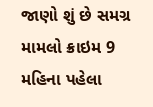જાણો શું છે સમગ્ર મામલો ક્રાઇમ 9 મહિના પહેલા